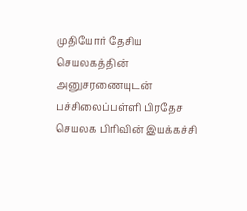முதியோர் தேசிய செயலகத்தின் அனுசரணையுடன் பச்சிலைப்பள்ளி பிரதேச செயலக பிரிவின் இயக்கச்சி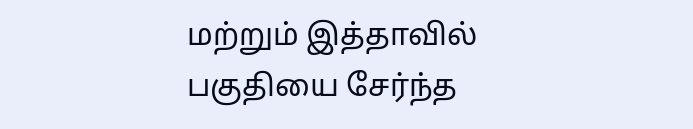மற்றும் இத்தாவில் பகுதியை சேர்ந்த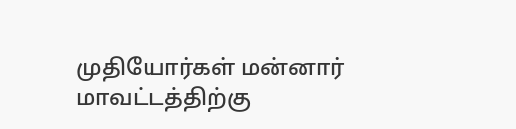முதியோர்கள் மன்னார் மாவட்டத்திற்கு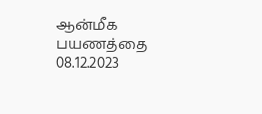ஆன்மீக பயணத்தை 08.12.2023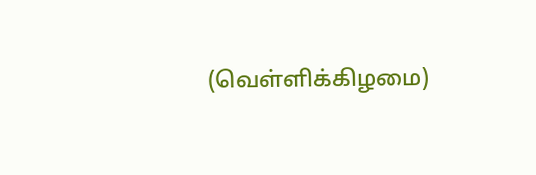(வெள்ளிக்கிழமை)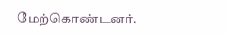மேற்கொண்டனர்.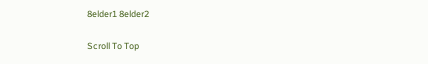8elder1 8elder2

Scroll To Top